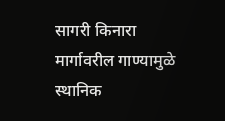सागरी किनारा मार्गावरील गाण्यामुळे स्थानिक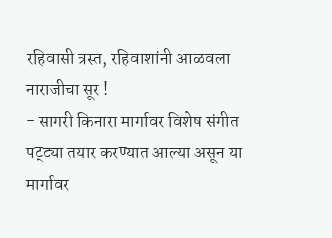रहिवासी त्रस्त, रहिवाशांनी आळवला नाराजीचा सूर !
- सागरी किनारा मार्गावर विशेष संगीत पट्ट्या तयार करण्यात आल्या असून या मार्गावर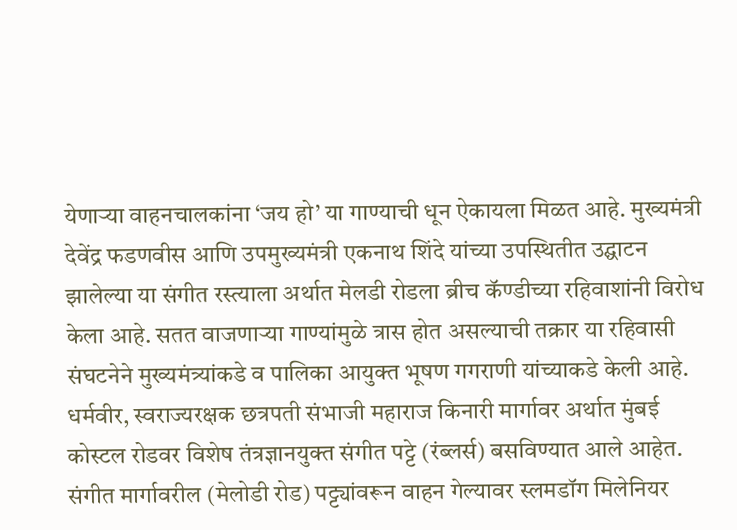येणाऱ्या वाहनचालकांना ‘जय हो’ या गाण्याची धून ऐकायला मिळत आहे. मुख्यमंत्री देवेंद्र फडणवीस आणि उपमुख्यमंत्री एकनाथ शिंदे यांच्या उपस्थितीत उद्घाटन झालेल्या या संगीत रस्त्याला अर्थात मेलडी रोडला ब्रीच कॅण्डीच्या रहिवाशांनी विरोध केला आहे. सतत वाजणाऱ्या गाण्यांमुळे त्रास होत असल्याची तक्रार या रहिवासी संघटनेने मुख्यमंत्र्यांकडे व पालिका आयुक्त भूषण गगराणी यांच्याकडे केली आहे.
धर्मवीर, स्वराज्यरक्षक छत्रपती संभाजी महाराज किनारी मार्गावर अर्थात मुंबई कोस्टल रोडवर विशेष तंत्रज्ञानयुक्त संगीत पट्टे (रंब्लर्स) बसविण्यात आले आहेत. संगीत मार्गावरील (मेलोडी रोड) पट्ट्यांवरून वाहन गेल्यावर स्लमडॉग मिलेनियर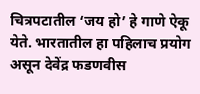चित्रपटातील ‘जय हो’ हे गाणे ऐकू येते. भारतातील हा पहिलाच प्रयोग असून देवेंद्र फडणवीस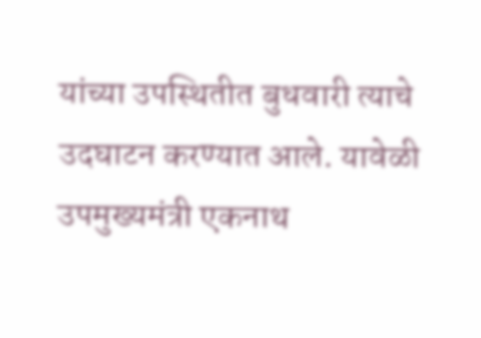यांच्या उपस्थितीत बुधवारी त्याचे उदघाटन करण्यात आले. यावेळी उपमुख्यमंत्री एकनाथ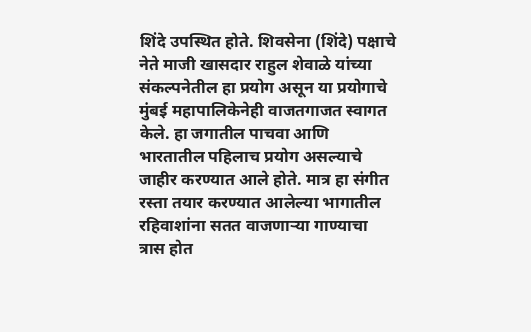शिंदे उपस्थित होते. शिवसेना (शिंदे) पक्षाचे नेते माजी खासदार राहुल शेवाळे यांच्या संकल्पनेतील हा प्रयोग असून या प्रयोगाचे मुंबई महापालिकेनेही वाजतगाजत स्वागत केले. हा जगातील पाचवा आणि भारतातील पहिलाच प्रयोग असल्याचे जाहीर करण्यात आले होते. मात्र हा संगीत रस्ता तयार करण्यात आलेल्या भागातील रहिवाशांना सतत वाजणाऱ्या गाण्याचा त्रास होत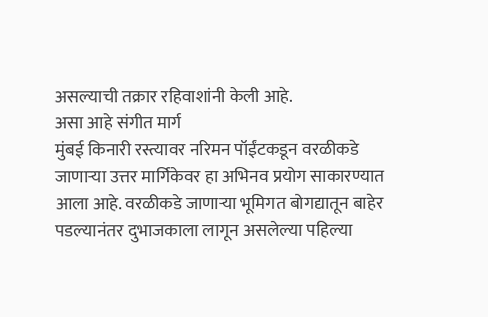असल्याची तक्रार रहिवाशांनी केली आहे.
असा आहे संगीत मार्ग
मुंबई किनारी रस्त्यावर नरिमन पॉईंटकडून वरळीकडे जाणाऱ्या उत्तर मार्गिकेवर हा अभिनव प्रयोग साकारण्यात आला आहे. वरळीकडे जाणाऱ्या भूमिगत बोगद्यातून बाहेर पडल्यानंतर दुभाजकाला लागून असलेल्या पहिल्या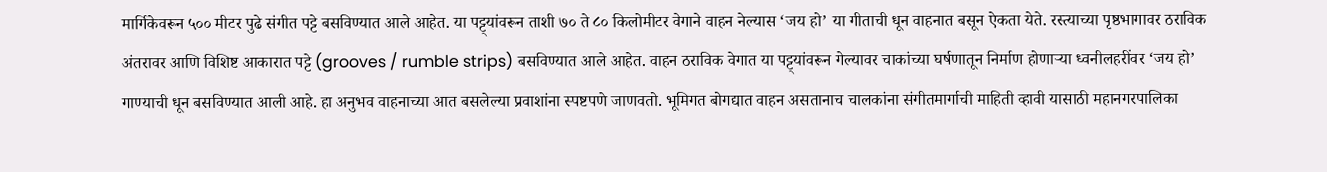मार्गिकेवरून ५०० मीटर पुढे संगीत पट्टे बसविण्यात आले आहेत. या पट्ट्यांवरून ताशी ७० ते ८० किलोमीटर वेगाने वाहन नेल्यास ‘जय हो’ या गीताची धून वाहनात बसून ऐकता येते. रस्त्याच्या पृष्ठभागावर ठराविक अंतरावर आणि विशिष्ट आकारात पट्टे (grooves / rumble strips) बसविण्यात आले आहेत. वाहन ठराविक वेगात या पट्ट्यांवरून गेल्यावर चाकांच्या घर्षणातून निर्माण होणाऱ्या ध्वनीलहरींवर ‘जय हो’ गाण्याची धून बसविण्यात आली आहे. हा अनुभव वाहनाच्या आत बसलेल्या प्रवाशांना स्पष्टपणे जाणवतो. भूमिगत बोगद्यात वाहन असतानाच चालकांना संगीतमार्गाची माहिती व्हावी यासाठी महानगरपालिका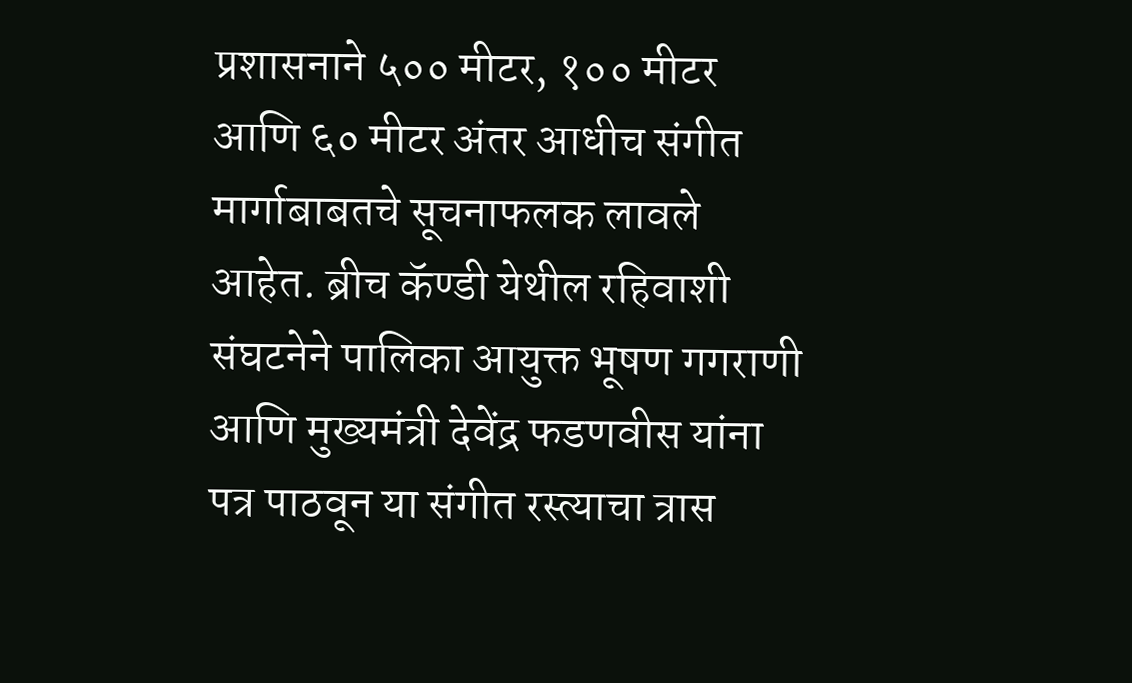प्रशासनाने ५०० मीटर, १०० मीटर आणि ६० मीटर अंतर आधीच संगीत मार्गाबाबतचे सूचनाफलक लावले आहेत. ब्रीच कॅण्डी येथील रहिवाशी संघटनेने पालिका आयुक्त भूषण गगराणी आणि मुख्यमंत्री देवेंद्र फडणवीस यांना पत्र पाठवून या संगीत रस्त्याचा त्रास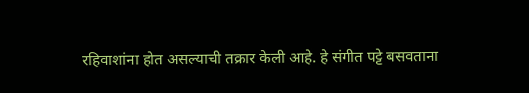रहिवाशांना होत असल्याची तक्रार केली आहे. हे संगीत पट्टे बसवताना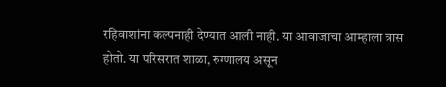रहिवाशांना कल्पनाही देण्यात आली नाही. या आवाजाचा आम्हाला त्रास होतो. या परिसरात शाळा, रुग्णालय असून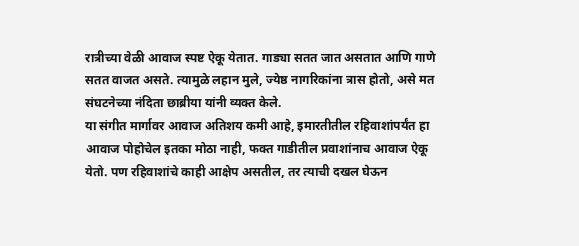रात्रीच्या वेळी आवाज स्पष्ट ऐकू येतात. गाड्या सतत जात असतात आणि गाणे सतत वाजत असते. त्यामुळे लहान मुले, ज्येष्ठ नागरिकांना त्रास होतो, असे मत संघटनेच्या नंदिता छाब्रीया यांनी व्यक्त केले.
या संगीत मार्गावर आवाज अतिशय कमी आहे, इमारतीतील रहिवाशांपर्यंत हा आवाज पोहोचेल इतका मोठा नाही, फक्त गाडीतील प्रवाशांनाच आवाज ऐकू येतो. पण रहिवाशांचे काही आक्षेप असतील, तर त्याची दखल घेऊन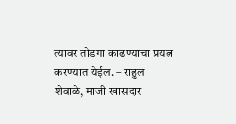त्यावर तोडगा काढण्याचा प्रयत्न करण्यात येईल. – राहुल शेवाळे, माजी खासदार